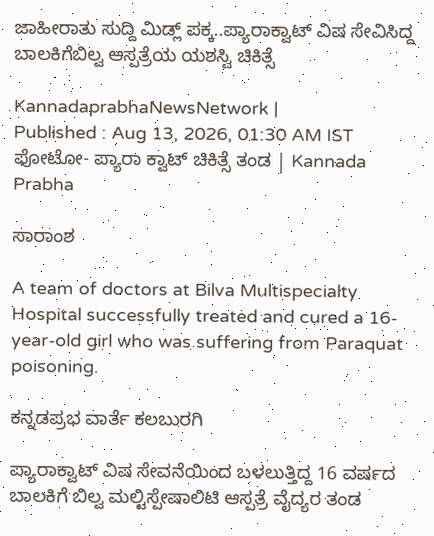ಜಾಹೀರಾತು ಸುದ್ದಿ ಮಿಡ್ಲ್‌ ಪಕ್ಕ..ಪ್ಯಾರಾಕ್ವಾಟ್ ವಿಷ ಸೇವಿಸಿದ್ದ ಬಾಲಕಿಗೆಬಿಲ್ವ ಆಸ್ಪತ್ರೆಯ ಯಶಸ್ವಿ ಚಿಕಿತ್ಸೆ

KannadaprabhaNewsNetwork |
Published : Aug 13, 2026, 01:30 AM IST
ಫೋಟೋ- ಪ್ಯಾರಾ ಕ್ವಾಟ್‌ ಚಿಕಿತ್ಸೆ ತಂಡ | Kannada Prabha

ಸಾರಾಂಶ

A team of doctors at Bilva Multispecialty Hospital successfully treated and cured a 16-year-old girl who was suffering from Paraquat poisoning.

ಕನ್ನಡಪ್ರಭ ವಾರ್ತೆ ಕಲಬುರಗಿ

ಪ್ಯಾರಾಕ್ವಾಟ್ ವಿಷ ಸೇವನೆಯಿಂದ ಬಳಲುತ್ತಿದ್ದ 16 ವರ್ಷದ ಬಾಲಕಿಗೆ ಬಿಲ್ವ ಮಲ್ಟಿಸ್ಪೇಷಾಲಿಟಿ ಆಸ್ಪತ್ರೆ ವೈದ್ಯರ ತಂಡ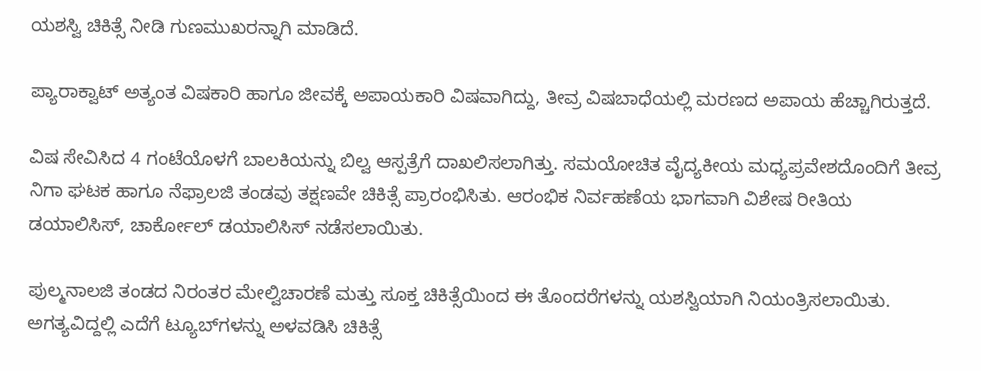ಯಶಸ್ವಿ ಚಿಕಿತ್ಸೆ ನೀಡಿ ಗುಣಮುಖರನ್ನಾಗಿ ಮಾಡಿದೆ.

ಪ್ಯಾರಾಕ್ವಾಟ್ ಅತ್ಯಂತ ವಿಷಕಾರಿ ಹಾಗೂ ಜೀವಕ್ಕೆ ಅಪಾಯಕಾರಿ ವಿಷವಾಗಿದ್ದು, ತೀವ್ರ ವಿಷಬಾಧೆಯಲ್ಲಿ ಮರಣದ ಅಪಾಯ ಹೆಚ್ಚಾಗಿರುತ್ತದೆ.

ವಿಷ ಸೇವಿಸಿದ 4 ಗಂಟೆಯೊಳಗೆ ಬಾಲಕಿಯನ್ನು ಬಿಲ್ವ ಆಸ್ಪತ್ರೆಗೆ ದಾಖಲಿಸಲಾಗಿತ್ತು. ಸಮಯೋಚಿತ ವೈದ್ಯಕೀಯ ಮಧ್ಯಪ್ರವೇಶದೊಂದಿಗೆ ತೀವ್ರ ನಿಗಾ ಘಟಕ ಹಾಗೂ ನೆಫ್ರಾಲಜಿ ತಂಡವು ತಕ್ಷಣವೇ ಚಿಕಿತ್ಸೆ ಪ್ರಾರಂಭಿಸಿತು. ಆರಂಭಿಕ ನಿರ್ವಹಣೆಯ ಭಾಗವಾಗಿ ವಿಶೇಷ ರೀತಿಯ ಡಯಾಲಿಸಿಸ್, ಚಾರ್ಕೋಲ್ ಡಯಾಲಿಸಿಸ್‌ ನಡೆಸಲಾಯಿತು.

ಪುಲ್ಮನಾಲಜಿ ತಂಡದ ನಿರಂತರ ಮೇಲ್ವಿಚಾರಣೆ ಮತ್ತು ಸೂಕ್ತ ಚಿಕಿತ್ಸೆಯಿಂದ ಈ ತೊಂದರೆಗಳನ್ನು ಯಶಸ್ವಿಯಾಗಿ ನಿಯಂತ್ರಿಸಲಾಯಿತು. ಅಗತ್ಯವಿದ್ದಲ್ಲಿ ಎದೆಗೆ ಟ್ಯೂಬ್‌ಗಳನ್ನು ಅಳವಡಿಸಿ ಚಿಕಿತ್ಸೆ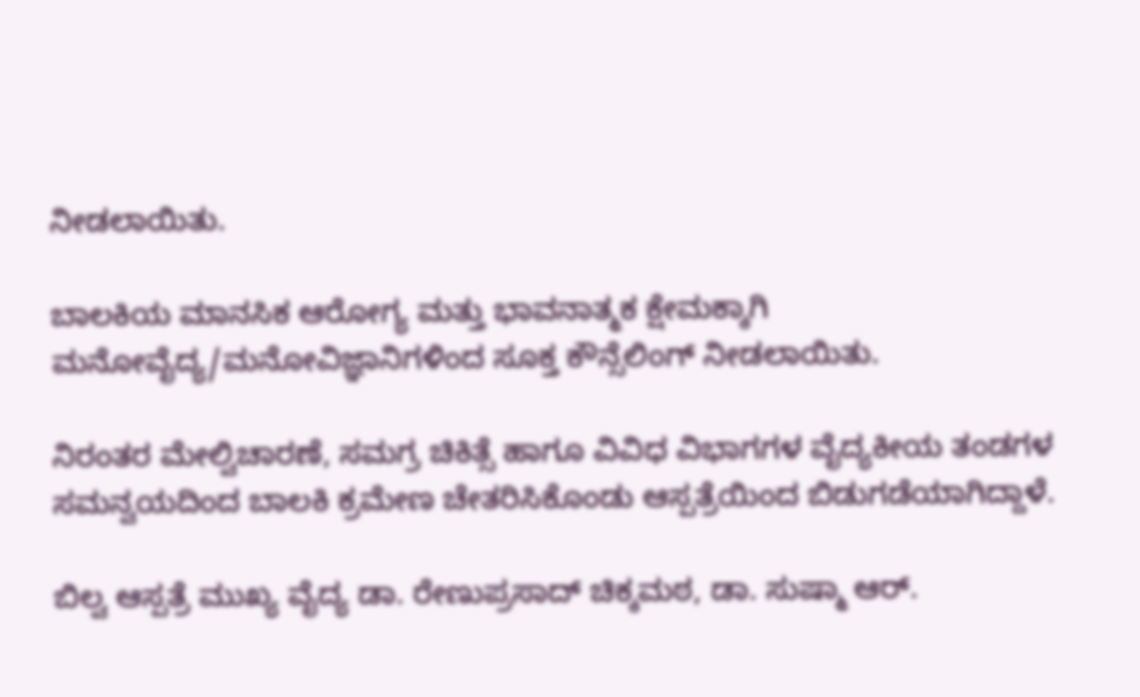ನೀಡಲಾಯಿತು.

ಬಾಲಕಿಯ ಮಾನಸಿಕ ಆರೋಗ್ಯ ಮತ್ತು ಭಾವನಾತ್ಮಕ ಕ್ಷೇಮಕ್ಕಾಗಿ ಮನೋವೈದ್ಯ/ಮನೋವಿಜ್ಞಾನಿಗಳಿಂದ ಸೂಕ್ತ ಕೌನ್ಸೆಲಿಂಗ್ ನೀಡಲಾಯಿತು.

ನಿರಂತರ ಮೇಲ್ವಿಚಾರಣೆ, ಸಮಗ್ರ ಚಿಕಿತ್ಸೆ ಹಾಗೂ ವಿವಿಧ ವಿಭಾಗಗಳ ವೈದ್ಯಕೀಯ ತಂಡಗಳ ಸಮನ್ವಯದಿಂದ ಬಾಲಕಿ ಕ್ರಮೇಣ ಚೇತರಿಸಿಕೊಂಡು ಆಸ್ಪತ್ರೆಯಿಂದ ಬಿಡುಗಡೆಯಾಗಿದ್ದಾಳೆ.

ಬಿಲ್ವ ಆಸ್ಪತ್ರೆ ಮುಖ್ಯ ವೈದ್ಯ ಡಾ. ರೇಣುಪ್ರಸಾದ್ ಚಿಕ್ಕಮಠ, ಡಾ. ಸುಷ್ಮಾ ಆರ್.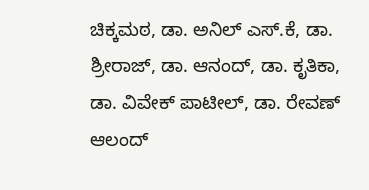ಚಿಕ್ಕಮಠ, ಡಾ. ಅನಿಲ್ ಎಸ್.ಕೆ, ಡಾ. ಶ್ರೀರಾಜ್, ಡಾ. ಆನಂದ್, ಡಾ. ಕೃತಿಕಾ, ಡಾ. ವಿವೇಕ್ ಪಾಟೀಲ್, ಡಾ. ರೇವಣ್ ಆಲಂದ್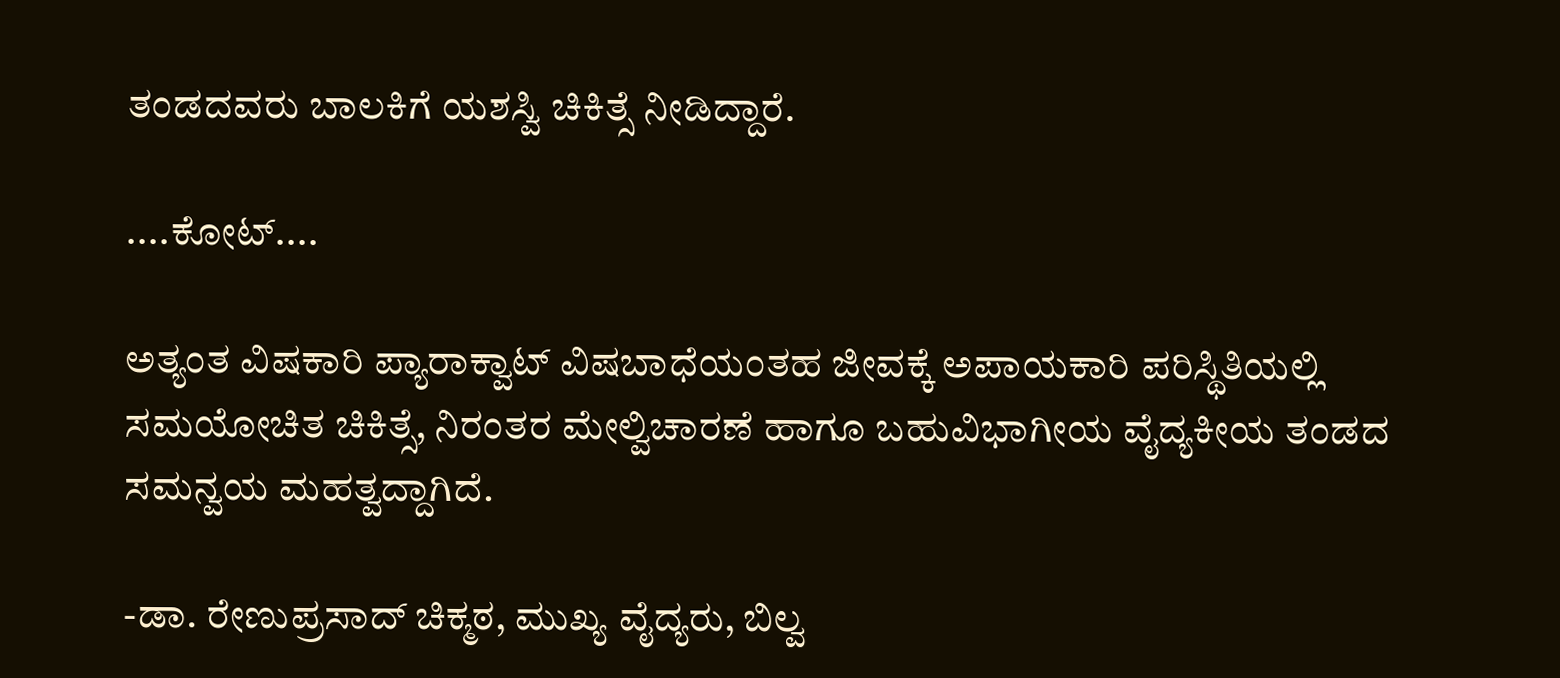ತಂಡದವರು ಬಾಲಕಿಗೆ ಯಶಸ್ವಿ ಚಿಕಿತ್ಸೆ ನೀಡಿದ್ದಾರೆ.

....ಕೋಟ್‌....

ಅತ್ಯಂತ ವಿಷಕಾರಿ ಪ್ಯಾರಾಕ್ವಾಟ್ ವಿಷಬಾಧೆಯಂತಹ ಜೀವಕ್ಕೆ ಅಪಾಯಕಾರಿ ಪರಿಸ್ಥಿತಿಯಲ್ಲಿ ಸಮಯೋಚಿತ ಚಿಕಿತ್ಸೆ, ನಿರಂತರ ಮೇಲ್ವಿಚಾರಣೆ ಹಾಗೂ ಬಹುವಿಭಾಗೀಯ ವೈದ್ಯಕೀಯ ತಂಡದ ಸಮನ್ವಯ ಮಹತ್ವದ್ದಾಗಿದೆ.

-ಡಾ. ರೇಣುಪ್ರಸಾದ್‌ ಚಿಕ್ಮಠ, ಮುಖ್ಯ ವೈದ್ಯರು, ಬಿಲ್ವ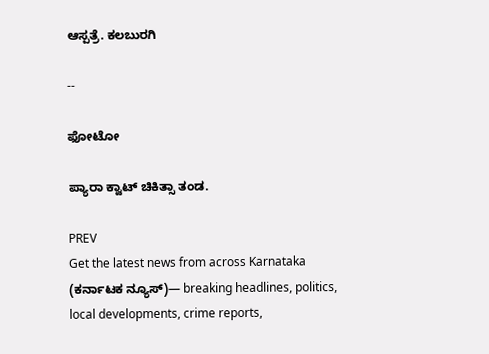ಆಸ್ಪತ್ರೆ. ಕಲಬುರಗಿ

--

ಫೋಟೋ

ಪ್ಯಾರಾ ಕ್ವಾಟ್‌ ಚಿಕಿತ್ಸಾ ತಂಡ.

PREV
Get the latest news from across Karnataka (ಕರ್ನಾಟಕ ನ್ಯೂಸ್)— breaking headlines, politics, local developments, crime reports,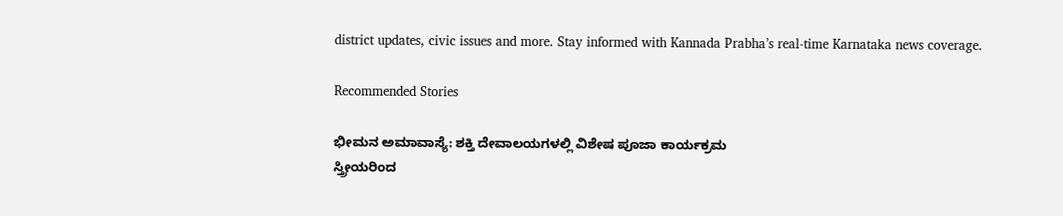district updates, civic issues and more. Stay informed with Kannada Prabha’s real‑time Karnataka news coverage.

Recommended Stories

ಭೀಮನ ಅಮಾವಾಸ್ಯೆ: ಶಕ್ತಿ ದೇವಾಲಯಗಳಲ್ಲಿ ವಿಶೇಷ ಪೂಜಾ ಕಾರ್ಯಕ್ರಮ
ಸ್ತ್ರೀಯರಿಂದ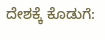ದೇಶಕ್ಕೆ ಕೊಡುಗೆ: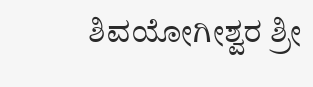ಶಿವಯೋಗೀಶ್ವರ ಶ್ರೀ